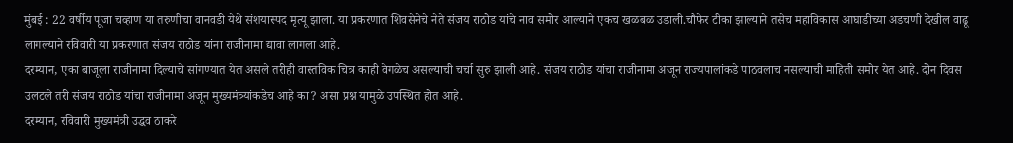मुंबई : 22 वर्षीय पूजा चव्हाण या तरुणीचा वानवडी येथे संशयास्पद मृत्यू झाला. या प्रकरणात शिवसेनेचे नेते संजय राठोड यांचे नाव समोर आल्याने एकच खळबळ उडाली.चौफेर टीका झाल्याने तसेच महाविकास आघाडीच्या अडचणी देखील वाढू लागल्याने रविवारी या प्रकरणात संजय राठोड यांना राजीनामा द्यावा लागला आहे.
दरम्यान, एका बाजूला राजीनामा दिल्याचे सांगण्यात येत असले तरीही वास्तविक चित्र काही वेगळेच असल्याची चर्चा सुरु झाली आहे. संजय राठोड यांचा राजीनामा अजून राज्यपालांकडे पाठवलाच नसल्याची माहिती समोर येत आहे. दोन दिवस उलटले तरी संजय राठोड यांचा राजीनामा अजून मुख्यमंत्र्यांकडेच आहे का? असा प्रश्न यामुळे उपस्थित होत आहे.
दरम्यान, रविवारी मुख्यमंत्री उद्धव ठाकरे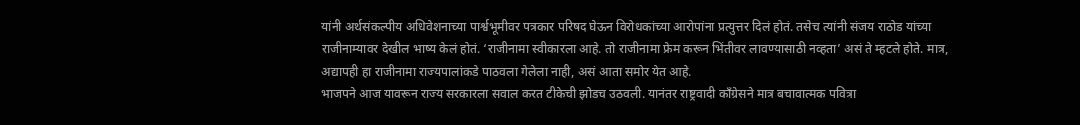यांनी अर्थसंकल्पीय अधिवेशनाच्या पार्श्वभूमीवर पत्रकार परिषद घेऊन विरोधकांच्या आरोपांना प्रत्युत्तर दिलं होतं. तसेच त्यांनी संजय राठोड यांच्या राजीनाम्यावर देखील भाष्य केलं होतं. ‘राजीनामा स्वीकारला आहे. तो राजीनामा फ्रेम करून भिंतीवर लावण्यासाठी नव्हता’ असं ते म्हटले होते. मात्र, अद्यापही हा राजीनामा राज्यपालांकडे पाठवला गेलेला नाही, असं आता समोर येत आहे.
भाजपने आज यावरून राज्य सरकारला सवाल करत टीकेची झोडच उठवली. यानंतर राष्ट्रवादी काँग्रेसने मात्र बचावात्मक पवित्रा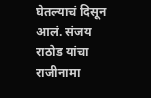घेतल्याचं दिसून आलं. संजय राठोड यांचा राजीनामा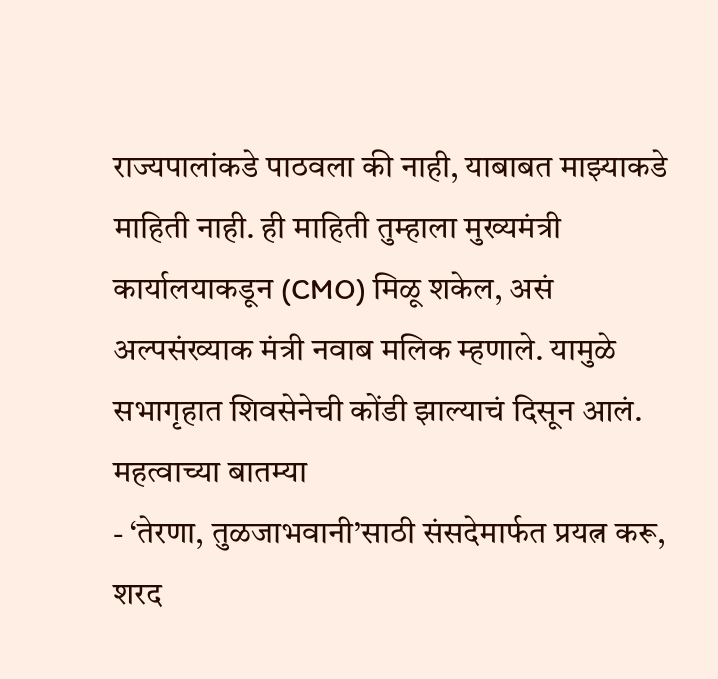राज्यपालांकडे पाठवला की नाही, याबाबत माझ्याकडे माहिती नाही. ही माहिती तुम्हाला मुख्यमंत्री कार्यालयाकडून (CMO) मिळू शकेल, असं अल्पसंख्याक मंत्री नवाब मलिक म्हणाले. यामुळे सभागृहात शिवसेनेची कोंडी झाल्याचं दिसून आलं.
महत्वाच्या बातम्या
- ‘तेरणा, तुळजाभवानी’साठी संसदेमार्फत प्रयत्न करू, शरद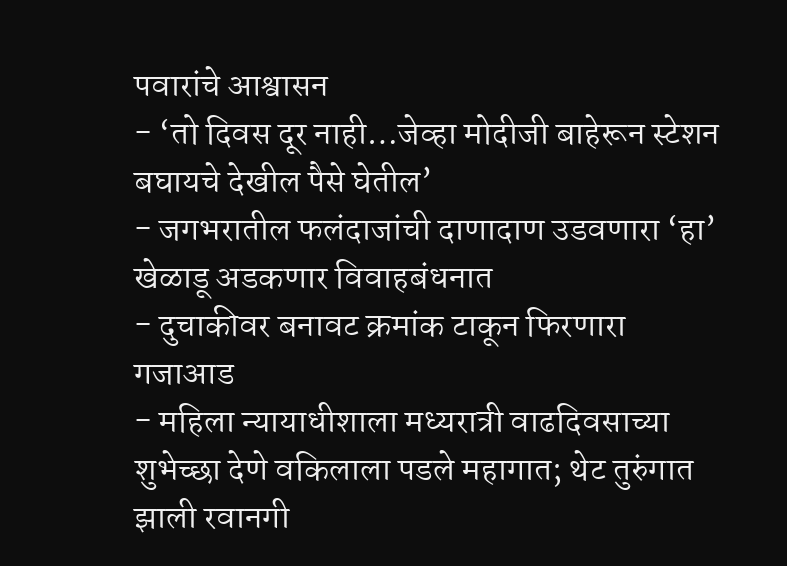पवारांचे आश्वासन
- ‘तो दिवस दूर नाही…जेव्हा मोदीजी बाहेरून स्टेशन बघायचे देखील पैसे घेतील’
- जगभरातील फलंदाजांची दाणादाण उडवणारा ‘हा’ खेळाडू अडकणार विवाहबंधनात
- दुचाकीवर बनावट क्रमांक टाकून फिरणारा गजाआड
- महिला न्यायाधीशाला मध्यरात्री वाढदिवसाच्या शुभेच्छा देणे वकिलाला पडले महागात; थेट तुरुंगात झाली रवानगी